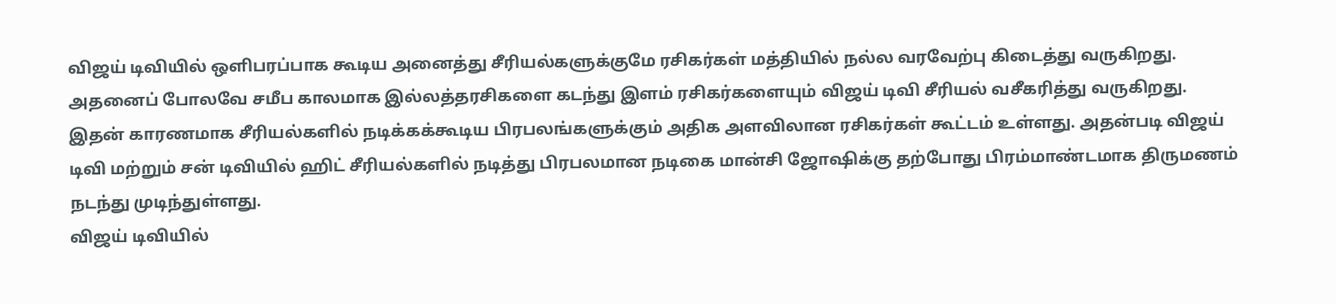விஜய் டிவியில் ஒளிபரப்பாக கூடிய அனைத்து சீரியல்களுக்குமே ரசிகர்கள் மத்தியில் நல்ல வரவேற்பு கிடைத்து வருகிறது. அதனைப் போலவே சமீப காலமாக இல்லத்தரசிகளை கடந்து இளம் ரசிகர்களையும் விஜய் டிவி சீரியல் வசீகரித்து வருகிறது.
இதன் காரணமாக சீரியல்களில் நடிக்கக்கூடிய பிரபலங்களுக்கும் அதிக அளவிலான ரசிகர்கள் கூட்டம் உள்ளது. அதன்படி விஜய் டிவி மற்றும் சன் டிவியில் ஹிட் சீரியல்களில் நடித்து பிரபலமான நடிகை மான்சி ஜோஷிக்கு தற்போது பிரம்மாண்டமாக திருமணம் நடந்து முடிந்துள்ளது.
விஜய் டிவியில்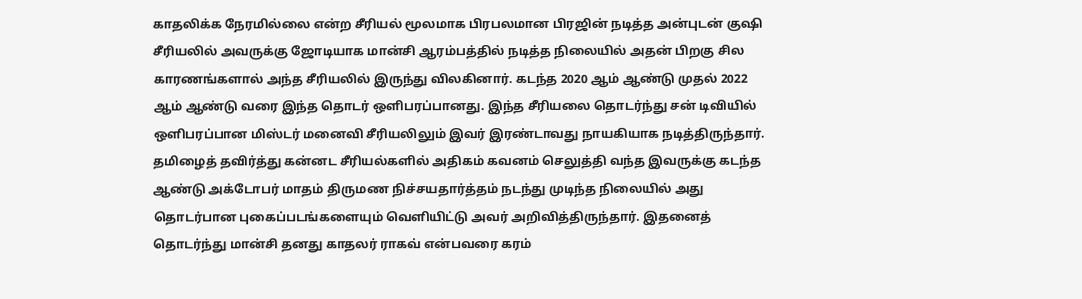காதலிக்க நேரமில்லை என்ற சீரியல் மூலமாக பிரபலமான பிரஜின் நடித்த அன்புடன் குஷி சீரியலில் அவருக்கு ஜோடியாக மான்சி ஆரம்பத்தில் நடித்த நிலையில் அதன் பிறகு சில காரணங்களால் அந்த சீரியலில் இருந்து விலகினார். கடந்த 2020 ஆம் ஆண்டு முதல் 2022 ஆம் ஆண்டு வரை இந்த தொடர் ஒளிபரப்பானது. இந்த சீரியலை தொடர்ந்து சன் டிவியில் ஒளிபரப்பான மிஸ்டர் மனைவி சீரியலிலும் இவர் இரண்டாவது நாயகியாக நடித்திருந்தார்.
தமிழைத் தவிர்த்து கன்னட சீரியல்களில் அதிகம் கவனம் செலுத்தி வந்த இவருக்கு கடந்த ஆண்டு அக்டோபர் மாதம் திருமண நிச்சயதார்த்தம் நடந்து முடிந்த நிலையில் அது தொடர்பான புகைப்படங்களையும் வெளியிட்டு அவர் அறிவித்திருந்தார். இதனைத் தொடர்ந்து மான்சி தனது காதலர் ராகவ் என்பவரை கரம்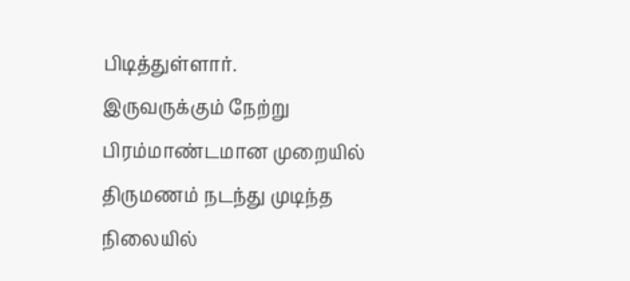பிடித்துள்ளார்.
இருவருக்கும் நேற்று பிரம்மாண்டமான முறையில் திருமணம் நடந்து முடிந்த நிலையில்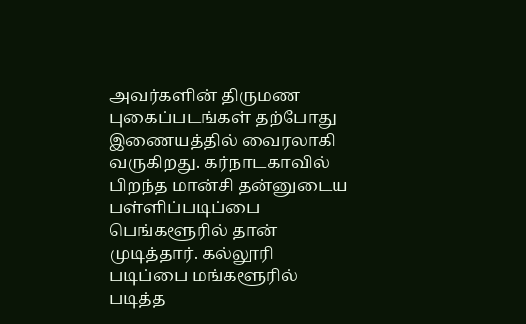அவர்களின் திருமண புகைப்படங்கள் தற்போது இணையத்தில் வைரலாகி வருகிறது. கர்நாடகாவில் பிறந்த மான்சி தன்னுடைய பள்ளிப்படிப்பை பெங்களூரில் தான் முடித்தார். கல்லூரி படிப்பை மங்களூரில் படித்த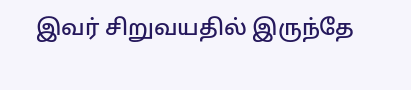இவர் சிறுவயதில் இருந்தே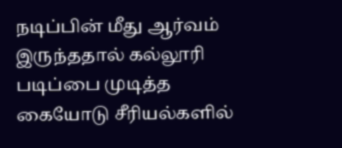நடிப்பின் மீது ஆர்வம் இருந்ததால் கல்லூரி படிப்பை முடித்த கையோடு சீரியல்களில்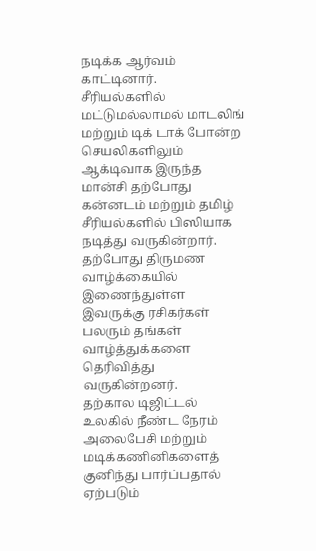நடிக்க ஆர்வம் காட்டினார்.
சீரியல்களில் மட்டுமல்லாமல் மாடலிங் மற்றும் டிக் டாக் போன்ற செயலிகளிலும் ஆக்டிவாக இருந்த மான்சி தற்போது கன்னடம் மற்றும் தமிழ் சீரியல்களில் பிஸியாக நடித்து வருகின்றார். தற்போது திருமண வாழ்க்கையில் இணைந்துள்ள இவருக்கு ரசிகர்கள் பலரும் தங்கள் வாழ்த்துக்களை தெரிவித்து வருகின்றனர்.
தற்கால டிஜிட்டல் உலகில் நீண்ட நேரம் அலைபேசி மற்றும் மடிக்கணினிகளைத் குனிந்து பார்ப்பதால் ஏற்படும்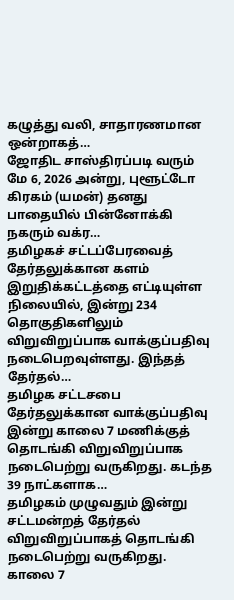கழுத்து வலி, சாதாரணமான ஒன்றாகத்…
ஜோதிட சாஸ்திரப்படி வரும் மே 6, 2026 அன்று, புளூட்டோ கிரகம் (யமன்) தனது பாதையில் பின்னோக்கி நகரும் வக்ர…
தமிழகச் சட்டப்பேரவைத் தேர்தலுக்கான களம் இறுதிக்கட்டத்தை எட்டியுள்ள நிலையில், இன்று 234 தொகுதிகளிலும் விறுவிறுப்பாக வாக்குப்பதிவு நடைபெறவுள்ளது. இந்தத் தேர்தல்…
தமிழக சட்டசபை தேர்தலுக்கான வாக்குப்பதிவு இன்று காலை 7 மணிக்குத் தொடங்கி விறுவிறுப்பாக நடைபெற்று வருகிறது. கடந்த 39 நாட்களாக…
தமிழகம் முழுவதும் இன்று சட்டமன்றத் தேர்தல் விறுவிறுப்பாகத் தொடங்கி நடைபெற்று வருகிறது. காலை 7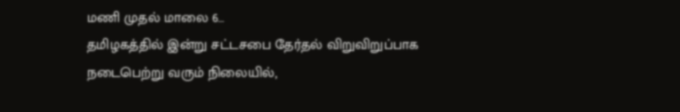மணி முதல் மாலை 6…
தமிழகத்தில் இன்று சட்டசபை தேர்தல் விறுவிறுப்பாக நடைபெற்று வரும் நிலையில்,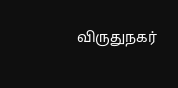விருதுநகர்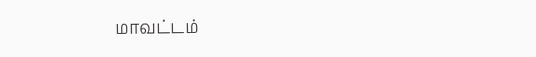மாவட்டம்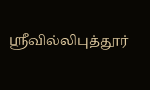ஸ்ரீவில்லிபுத்தூர்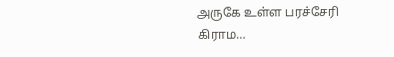அருகே உள்ள பரச்சேரி கிராம…